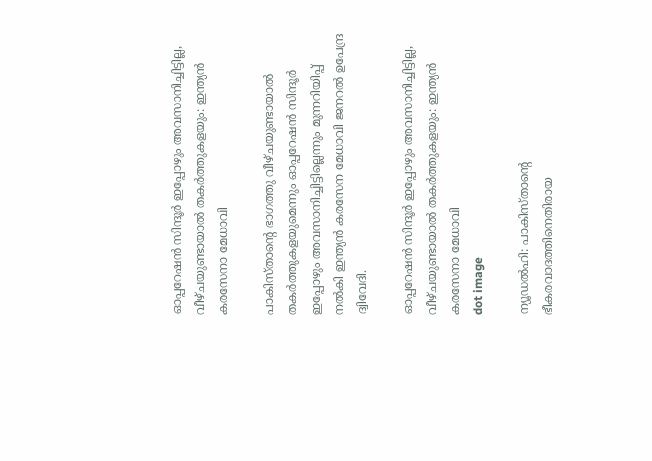ഓപ്പറേഷന്‍ സിന്ദൂര്‍ ഇപ്പോഴും അവസാനിച്ചിട്ടില്ല, വീഴ്ചയുണ്ടായാല്‍ തകര്‍ത്തുകളയും: ഇന്ത്യൻ കരസേനാ മേധാവി

പാകിസ്താൻ്റെ ഭാഗത്തു വീഴ്ചയുണ്ടായാല്‍ തകര്‍ത്തുകളയുമെന്നും ഓപ്പറേഷന്‍ സിന്ദൂര്‍ ഇപ്പോഴും അവസാനിച്ചിട്ടില്ലെന്നും മുന്നറിയിപ്പ് നൽകി ഇന്ത്യൻ കരസേന മേധാവി ജനറല്‍ ഉപേന്ദ്ര ദ്വിവേദി.

ഓപ്പറേഷന്‍ സിന്ദൂര്‍ ഇപ്പോഴും അവസാനിച്ചിട്ടില്ല, വീഴ്ചയുണ്ടായാല്‍ തകര്‍ത്തുകളയും: ഇന്ത്യൻ കരസേനാ മേധാവി
dot image

ന്യൂഡല്‍ഹി: പാകിസ്താൻ്റെ ഭീകരവാദത്തിനെതിരായ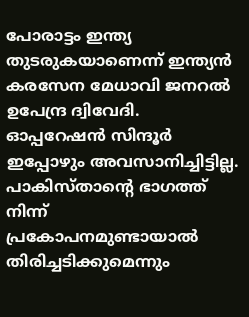പോരാട്ടം ഇന്ത്യ തുടരുകയാണെന്ന് ഇന്ത്യൻ കരസേന മേധാവി ജനറല്‍ ഉപേന്ദ്ര ദ്വിവേദി. ഓപ്പറേഷന്‍ സിന്ദൂര്‍ ഇപ്പോഴും അവസാനിച്ചിട്ടില്ല. പാകിസ്താൻ്റെ ഭാഗത്ത് നിന്ന് പ്രകോപനമുണ്ടായാൽ തിരിച്ചടിക്കുമെന്നും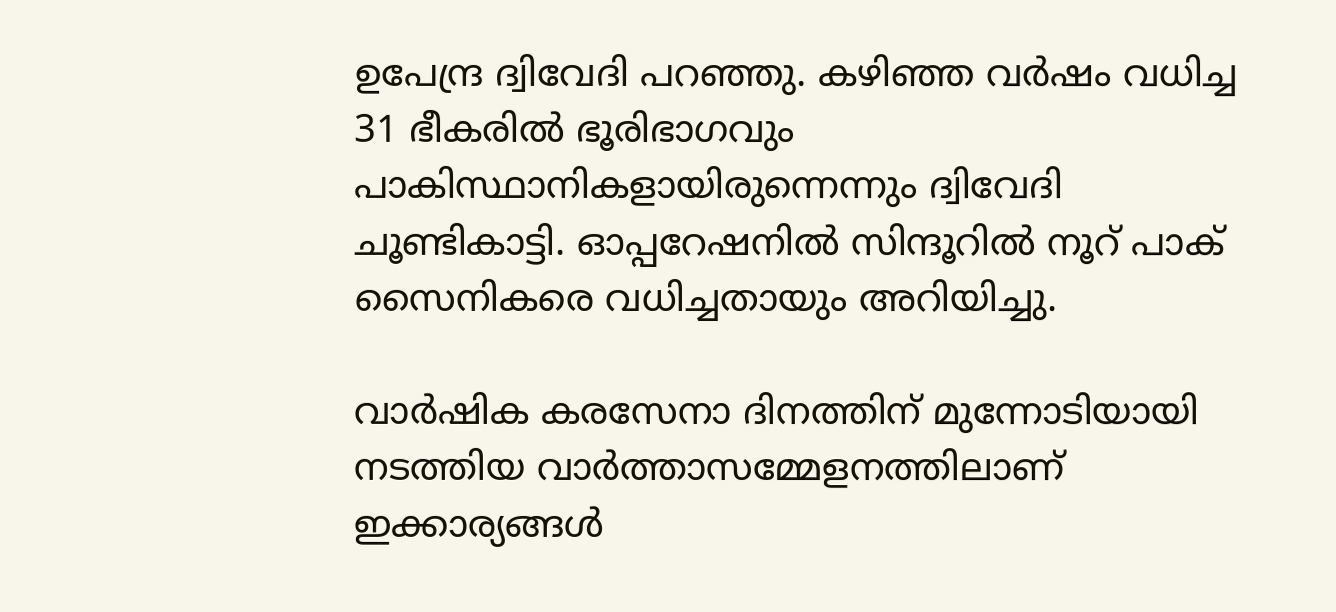ഉപേന്ദ്ര ദ്വിവേദി പറഞ്ഞു. കഴിഞ്ഞ വര്‍ഷം വധിച്ച 31 ഭീകരില്‍ ഭൂരിഭാഗവും പാകിസ്ഥാനികളായിരുന്നെന്നും ദ്വിവേദി ചൂണ്ടികാട്ടി. ഓപ്പറേഷനില്‍ സിന്ദൂറില്‍ നൂറ് പാക് സൈനികരെ വധിച്ചതായും അറിയിച്ചു.

വാർഷിക കരസേനാ ദിനത്തിന് മുന്നോടിയായി നടത്തിയ വാർത്താസമ്മേളനത്തിലാണ് ഇക്കാര്യങ്ങൾ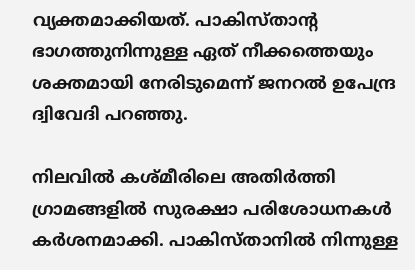വ്യക്തമാക്കിയത്. പാകിസ്താൻ്റ ഭാഗത്തുനിന്നുള്ള ഏത് നീക്കത്തെയും ശക്തമായി നേരിടുമെന്ന് ജനറൽ ഉപേന്ദ്ര ദ്വിവേദി പറഞ്ഞു.

നിലവിൽ കശ്മീരിലെ അതിർത്തി ഗ്രാമങ്ങളിൽ സുരക്ഷാ പരിശോധനകൾ കർശനമാക്കി. പാകിസ്താനിൽ നിന്നുള്ള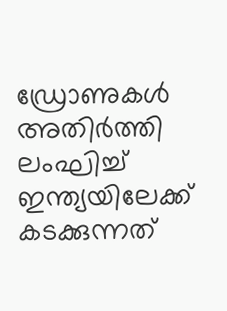ഡ്രോണുകൾ അതിർത്തി ലംഘിച്ച് ഇന്ത്യയിലേക്ക് കടക്കുന്നത്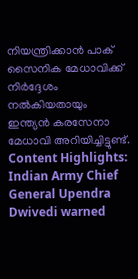നിയന്ത്രിക്കാൻ പാക് സൈനിക മേധാവിക്ക് നിർദ്ദേശം നൽകിയതായും ഇന്ത്യൻ കരസേനാ മേധാവി അറിയിച്ചിട്ടുണ്ട്.
Content Highlights: Indian Army Chief General Upendra Dwivedi warned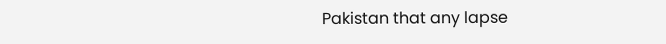Pakistan that any lapse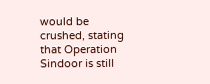would be crushed, stating that Operation Sindoor is still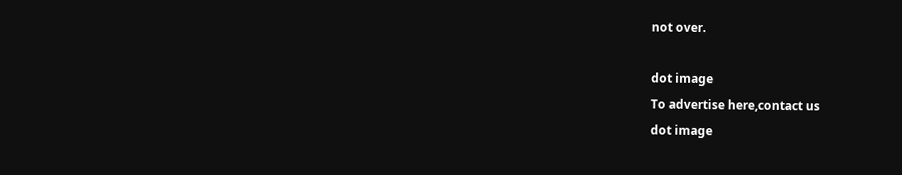not over.

dot image
To advertise here,contact us
dot image